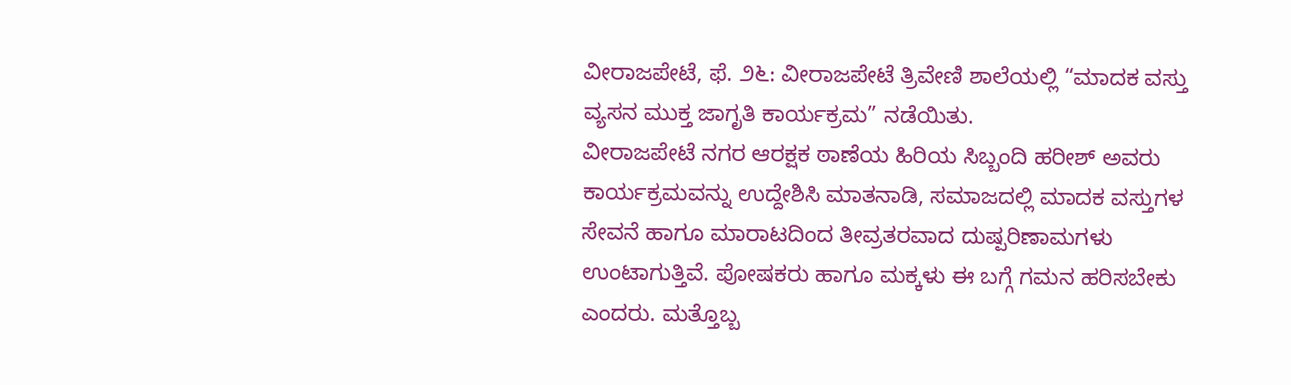ವೀರಾಜಪೇಟೆ, ಫೆ. ೨೬: ವೀರಾಜಪೇಟೆ ತ್ರಿವೇಣಿ ಶಾಲೆಯಲ್ಲಿ “ಮಾದಕ ವಸ್ತು ವ್ಯಸನ ಮುಕ್ತ ಜಾಗೃತಿ ಕಾರ್ಯಕ್ರಮ” ನಡೆಯಿತು.
ವೀರಾಜಪೇಟೆ ನಗರ ಆರಕ್ಷಕ ಠಾಣೆಯ ಹಿರಿಯ ಸಿಬ್ಬಂದಿ ಹರೀಶ್ ಅವರು ಕಾರ್ಯಕ್ರಮವನ್ನು ಉದ್ದೇಶಿಸಿ ಮಾತನಾಡಿ, ಸಮಾಜದಲ್ಲಿ ಮಾದಕ ವಸ್ತುಗಳ ಸೇವನೆ ಹಾಗೂ ಮಾರಾಟದಿಂದ ತೀವ್ರತರವಾದ ದುಷ್ಪರಿಣಾಮಗಳು ಉಂಟಾಗುತ್ತಿವೆ. ಪೋಷಕರು ಹಾಗೂ ಮಕ್ಕಳು ಈ ಬಗ್ಗೆ ಗಮನ ಹರಿಸಬೇಕು ಎಂದರು. ಮತ್ತೊಬ್ಬ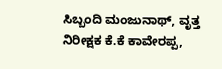ಸಿಬ್ಬಂದಿ ಮಂಜುನಾಥ್, ವೃತ್ತ ನಿರೀಕ್ಷಕ ಕೆ.ಕೆ ಕಾವೇರಪ್ಪ,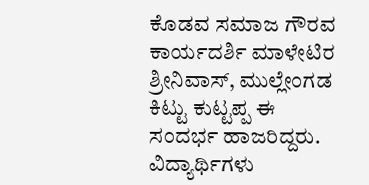ಕೊಡವ ಸಮಾಜ ಗೌರವ ಕಾರ್ಯದರ್ಶಿ ಮಾಳೇಟಿರ ಶ್ರೀನಿವಾಸ್, ಮುಲ್ಲೇಂಗಡ ಕಿಟ್ಟು ಕುಟ್ಟಪ್ಪ ಈ ಸಂದರ್ಭ ಹಾಜರಿದ್ದರು.
ವಿದ್ಯಾರ್ಥಿಗಳು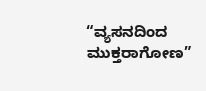“ವ್ಯಸನದಿಂದ ಮುಕ್ತರಾಗೋಣ”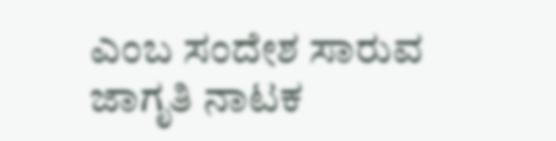ಎಂಬ ಸಂದೇಶ ಸಾರುವ ಜಾಗೃತಿ ನಾಟಕ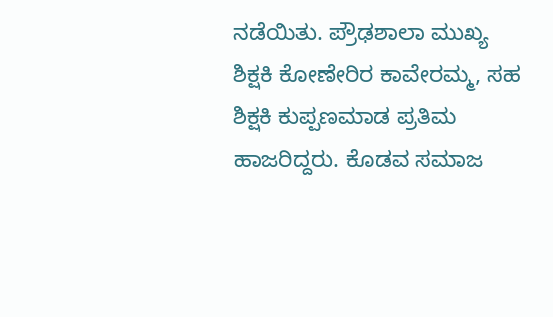ನಡೆಯಿತು. ಪ್ರೌಢಶಾಲಾ ಮುಖ್ಯ ಶಿಕ್ಷಕಿ ಕೋಣೇರಿರ ಕಾವೇರಮ್ಮ, ಸಹ ಶಿಕ್ಷಕಿ ಕುಪ್ಪಣಮಾಡ ಪ್ರತಿಮ ಹಾಜರಿದ್ದರು. ಕೊಡವ ಸಮಾಜ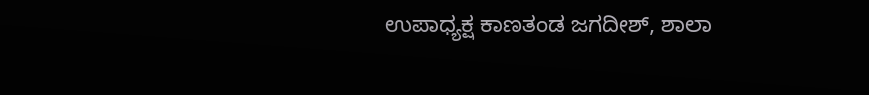ಉಪಾಧ್ಯಕ್ಷ ಕಾಣತಂಡ ಜಗದೀಶ್, ಶಾಲಾ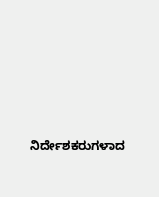ನಿರ್ದೇಶಕರುಗಳಾದ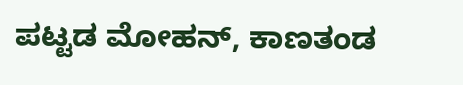ಪಟ್ಟಡ ಮೋಹನ್, ಕಾಣತಂಡ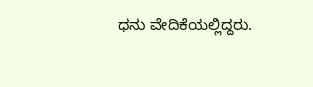ಧನು ವೇದಿಕೆಯಲ್ಲಿದ್ದರು.